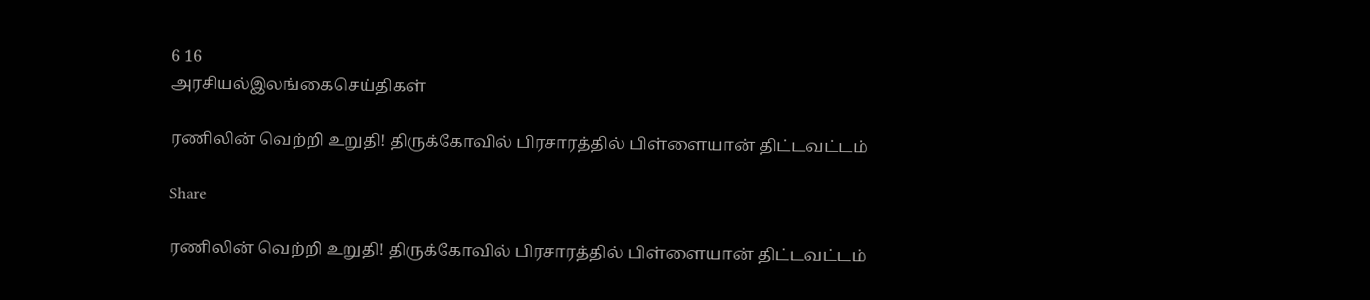6 16
அரசியல்இலங்கைசெய்திகள்

ரணிலின் வெற்றி உறுதி! திருக்கோவில் பிரசாரத்தில் பிள்ளையான் திட்டவட்டம்

Share

ரணிலின் வெற்றி உறுதி! திருக்கோவில் பிரசாரத்தில் பிள்ளையான் திட்டவட்டம்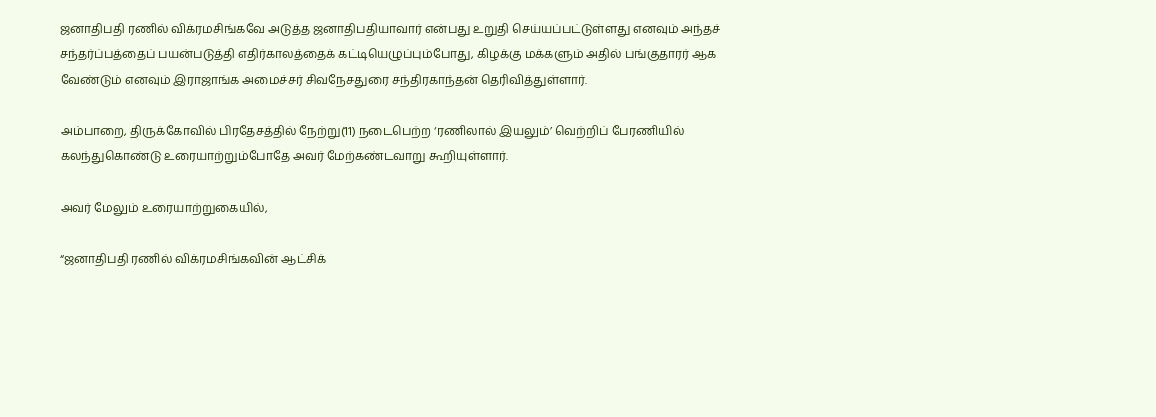ஜனாதிபதி ரணில் விக்ரமசிங்கவே அடுத்த ஜனாதிபதியாவார் என்பது உறுதி செய்யப்பட்டுள்ளது எனவும் அந்தச் சந்தர்ப்பத்தைப் பயன்படுத்தி எதிர்காலத்தைக் கட்டியெழுப்பும்போது, கிழக்கு மக்களும் அதில் பங்குதாரர் ஆக வேண்டும் எனவும் இராஜாங்க அமைச்சர் சிவநேசதுரை சந்திரகாந்தன் தெரிவித்துள்ளார்.

அம்பாறை, திருக்கோவில் பிரதேசத்தில் நேற்று(11) நடைபெற்ற ‘ரணிலால் இயலும்’ வெற்றிப் பேரணியில் கலந்துகொண்டு உரையாற்றும்போதே அவர் மேற்கண்டவாறு கூறியுள்ளார்.

அவர் மேலும் உரையாற்றுகையில்,

“ஜனாதிபதி ரணில் விக்ரமசிங்கவின் ஆட்சிக்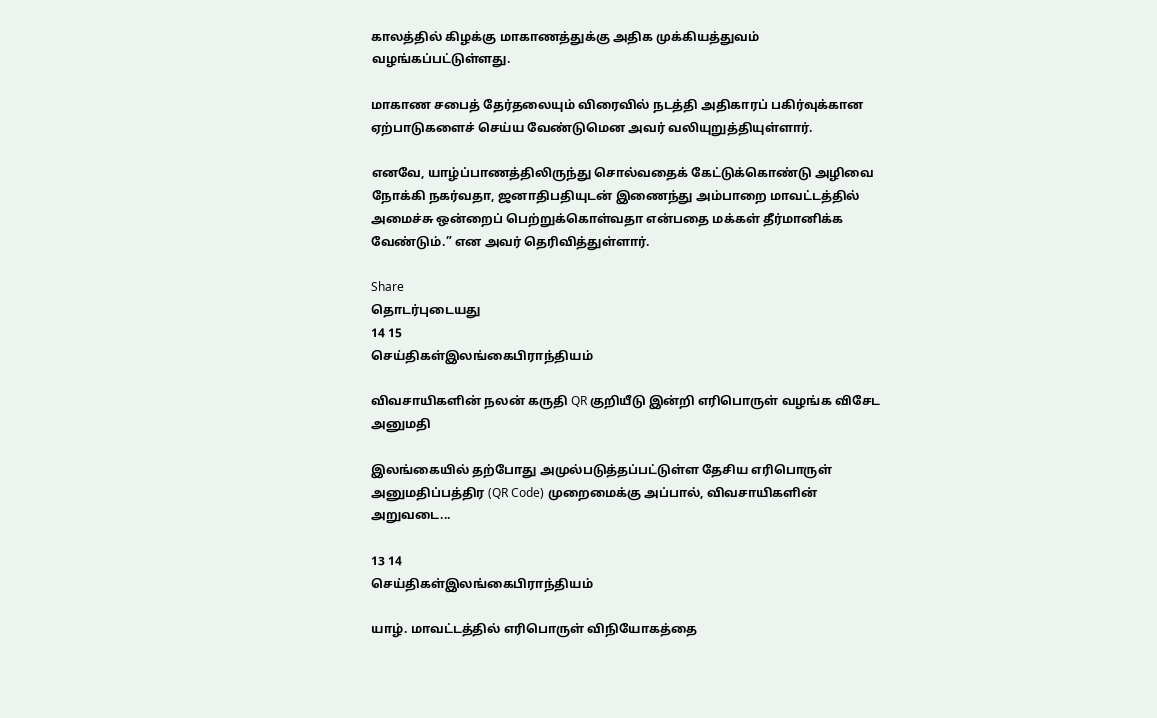காலத்தில் கிழக்கு மாகாணத்துக்கு அதிக முக்கியத்துவம் வழங்கப்பட்டுள்ளது.

மாகாண சபைத் தேர்தலையும் விரைவில் நடத்தி அதிகாரப் பகிர்வுக்கான ஏற்பாடுகளைச் செய்ய வேண்டுமென அவர் வலியுறுத்தியுள்ளார்.

எனவே, யாழ்ப்பாணத்திலிருந்து சொல்வதைக் கேட்டுக்கொண்டு அழிவை நோக்கி நகர்வதா, ஜனாதிபதியுடன் இணைந்து அம்பாறை மாவட்டத்தில் அமைச்சு ஒன்றைப் பெற்றுக்கொள்வதா என்பதை மக்கள் தீர்மானிக்க வேண்டும்.” என அவர் தெரிவித்துள்ளார்.

Share
தொடர்புடையது
14 15
செய்திகள்இலங்கைபிராந்தியம்

விவசாயிகளின் நலன் கருதி QR குறியீடு இன்றி எரிபொருள் வழங்க விசேட அனுமதி

இலங்கையில் தற்போது அமுல்படுத்தப்பட்டுள்ள தேசிய எரிபொருள் அனுமதிப்பத்திர (QR Code) முறைமைக்கு அப்பால், விவசாயிகளின் அறுவடை...

13 14
செய்திகள்இலங்கைபிராந்தியம்

யாழ். மாவட்டத்தில் எரிபொருள் விநியோகத்தை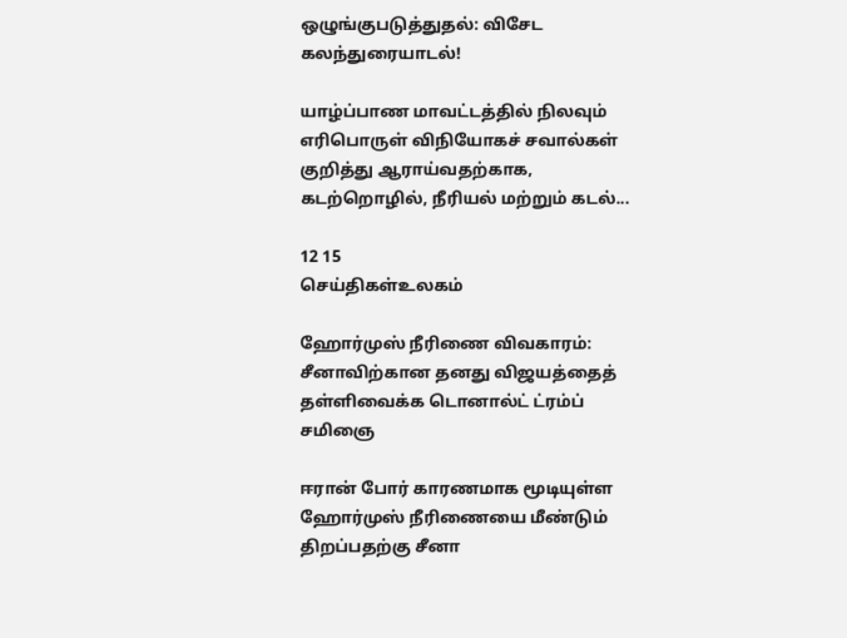ஒழுங்குபடுத்துதல்: விசேட கலந்துரையாடல்!

யாழ்ப்பாண மாவட்டத்தில் நிலவும் எரிபொருள் விநியோகச் சவால்கள் குறித்து ஆராய்வதற்காக, கடற்றொழில், நீரியல் மற்றும் கடல்...

12 15
செய்திகள்உலகம்

ஹோர்முஸ் நீரிணை விவகாரம்: சீனாவிற்கான தனது விஜயத்தைத் தள்ளிவைக்க டொனால்ட் ட்ரம்ப் சமிஞை

ஈரான் போர் காரணமாக மூடியுள்ள ஹோர்முஸ் நீரிணையை மீண்டும் திறப்பதற்கு சீனா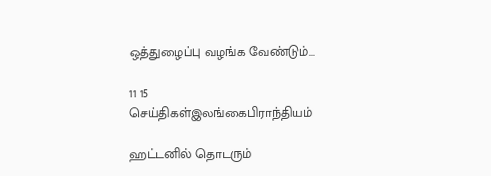ஒத்துழைப்பு வழங்க வேண்டும்...

11 15
செய்திகள்இலங்கைபிராந்தியம்

ஹட்டனில் தொடரும்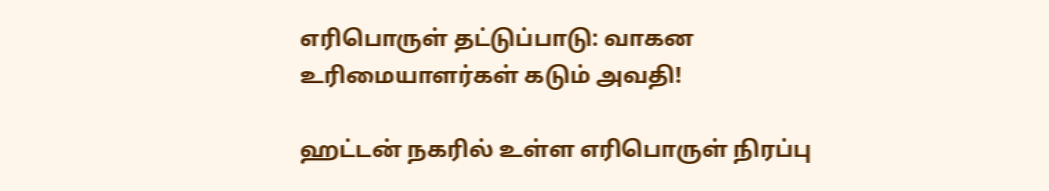எரிபொருள் தட்டுப்பாடு: வாகன உரிமையாளர்கள் கடும் அவதி!

ஹட்டன் நகரில் உள்ள எரிபொருள் நிரப்பு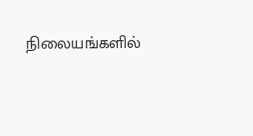நிலையங்களில்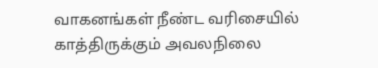வாகனங்கள் நீண்ட வரிசையில் காத்திருக்கும் அவலநிலை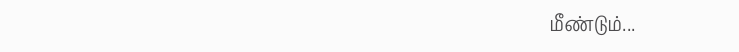மீண்டும்...